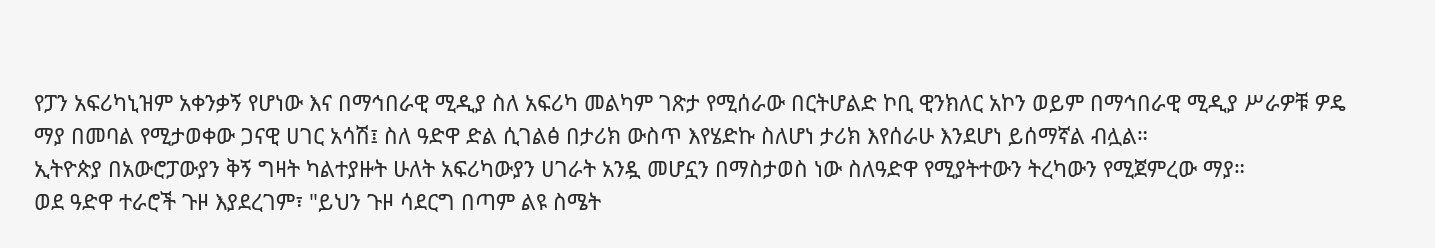የፓን አፍሪካኒዝም አቀንቃኝ የሆነው እና በማኅበራዊ ሚዲያ ስለ አፍሪካ መልካም ገጽታ የሚሰራው በርትሆልድ ኮቢ ዊንክለር አኮን ወይም በማኅበራዊ ሚዲያ ሥራዎቹ ዎዴ ማያ በመባል የሚታወቀው ጋናዊ ሀገር አሳሽ፤ ስለ ዓድዋ ድል ሲገልፅ በታሪክ ውስጥ እየሄድኩ ስለሆነ ታሪክ እየሰራሁ እንደሆነ ይሰማኛል ብሏል።
ኢትዮጵያ በአውሮፓውያን ቅኝ ግዛት ካልተያዙት ሁለት አፍሪካውያን ሀገራት አንዷ መሆኗን በማስታወስ ነው ስለዓድዋ የሚያትተውን ትረካውን የሚጀምረው ማያ።
ወደ ዓድዋ ተራሮች ጉዞ እያደረገም፣ "ይህን ጉዞ ሳደርግ በጣም ልዩ ስሜት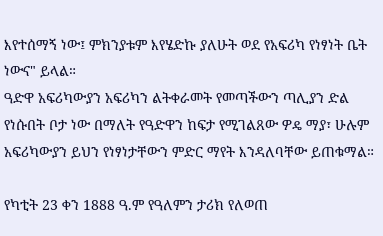እየተሰማኝ ነው፤ ምክንያቱም እየሄድኩ ያለሁት ወደ የአፍሪካ የነፃነት ቤት ነውና" ይላል።
ዓድዋ አፍሪካውያን አፍሪካን ልትቀራመት የመጣችውን ጣሊያን ድል የነሱበት ቦታ ነው በማለት የዓድዋን ከፍታ የሚገልጸው ዎዴ ማያ፣ ሁሉም አፍሪካውያን ይህን የነፃነታቸውን ምድር ማየት እንዳለባቸው ይጠቁማል።

የካቲት 23 ቀን 1888 ዓ.ም የዓለምን ታሪክ የለወጠ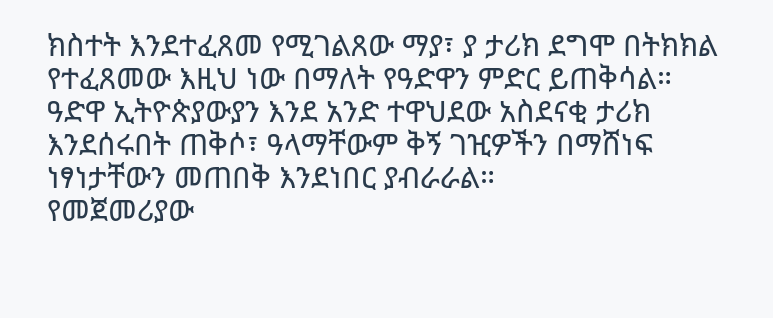ክስተት እንደተፈጸመ የሚገልጸው ማያ፣ ያ ታሪክ ደግሞ በትክክል የተፈጸመው እዚህ ነው በማለት የዓድዋን ምድር ይጠቅሳል።
ዓድዋ ኢትዮጵያውያን እንደ አንድ ተዋህደው አስደናቂ ታሪክ እንደሰሩበት ጠቅሶ፣ ዓላማቸውም ቅኝ ገዢዎችን በማሸነፍ ነፃነታቸውን መጠበቅ እንደነበር ያብራራል።
የመጀመሪያው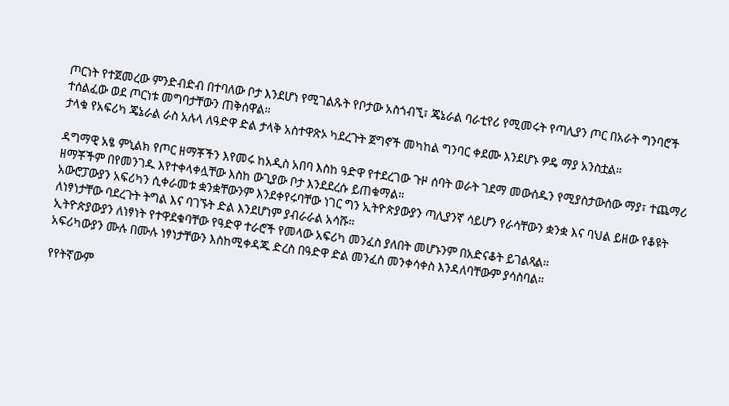ጦርነት የተጀመረው ምንድብድብ በተባለው ቦታ እንደሆነ የሚገልጹት የቦታው አስጎብኚ፣ ጄኔራል ባራቲየሪ የሚመሩት የጣሊያን ጦር በአራት ግንባሮች ተሰልፈው ወደ ጦርነቱ መግባታቸውን ጠቅሰዋል።
ታላቁ የአፍሪካ ጄኔራል ራስ አሉላ ለዓድዋ ድል ታላቅ አስተዋጽኦ ካደረጉት ጀግኖች መካከል ግንባር ቀደሙ እንደሆኑ ዎዴ ማያ አንስቷል።

ዳግማዊ አፄ ምኒልክ የጦር ዘማቾችን እየመሩ ከአዲስ አበባ እስከ ዓድዋ የተደረገው ጉዞ ሰባት ወራት ገደማ መውሰዱን የሚያስታውሰው ማያ፣ ተጨማሪ ዘማቾችም በየመንገዱ እየተቀላቀሏቸው እስከ ውጊያው ቦታ እንደደረሱ ይጠቁማል።
አውሮፓውያን አፍሪካን ሲቀራመቱ ቋንቋቸውንም እንደቀየሩባቸው ነገር ግን ኢትዮጵያውያን ጣሊያንኛ ሳይሆን የራሳቸውን ቋንቋ እና ባህል ይዘው የቆዩት ለነፃነታቸው ባደረጉት ትግል እና ባገኙት ድል እንደሆነም ያብራራል አሳሹ።
ኢትዮጵያውያን ለነፃነት የተዋደቁባቸው የዓድዋ ተራሮች የመላው አፍሪካ መንፈስ ያለበት መሆኑንም በአድናቆት ይገልጻል።
አፍሪካውያን ሙሉ በሙሉ ነፃነታቸውን እስከሚቀዳጁ ድረስ በዓድዋ ድል መንፈስ መንቀሳቀስ እንዳለባቸውም ያሳስባል።

የየትኛውም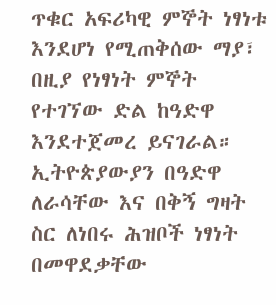ጥቁር አፍሪካዊ ምኞት ነፃነቱ እንደሆነ የሚጠቅሰው ማያ፣ በዚያ የነፃነት ምኞት የተገኘው ድል ከዓድዋ እንደተጀመረ ይናገራል።
ኢትዮጵያውያን በዓድዋ ለራሳቸው እና በቅኝ ግዛት ስር ለነበሩ ሕዝቦች ነፃነት በመዋደቃቸው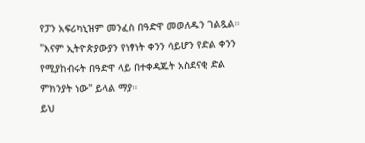የፓን አፍሪካኒዝም መንፈስ በዓድዋ መወለዱን ገልጿል።
"እናም ኢትዮጵያውያን የነፃነት ቀንን ሳይሆን የድል ቀንን የሚያከብሩት በዓድዋ ላይ በተቀዳጁት አስደናቂ ድል ምክንያት ነው" ይላል ማያ።
ይህ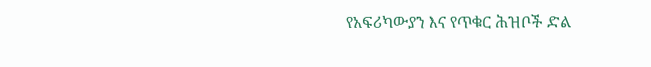የአፍሪካውያን እና የጥቁር ሕዝቦች ድል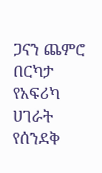ጋናን ጨምሮ በርካታ የአፍሪካ ሀገራት የሰንደቅ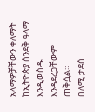አላማዎቻቸውን ቀለማት ከኢትዮጵያ ሰንደቅ ዓላማ እንዲወስዱ እንዳደረጋቸውም ጠቅሷል።
በለሚ ታደሰ